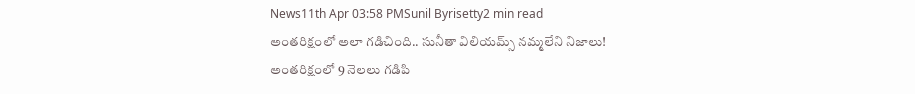News11th Apr 03:58 PMSunil Byrisetty2 min read
అంతరిక్షంలో అలా గడిచింది.. సునీతా విలియమ్స్ నమ్మలేని నిజాలు!
అంతరిక్షంలో 9 నెలలు గడిపి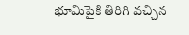భూమిపైకి తిరిగి వచ్చిన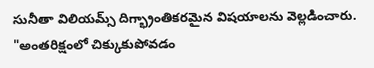సునీతా విలియమ్స్ దిగ్భ్రాంతికరమైన విషయాలను వెల్లడించారు. "అంతరిక్షంలో చిక్కుకుపోవడం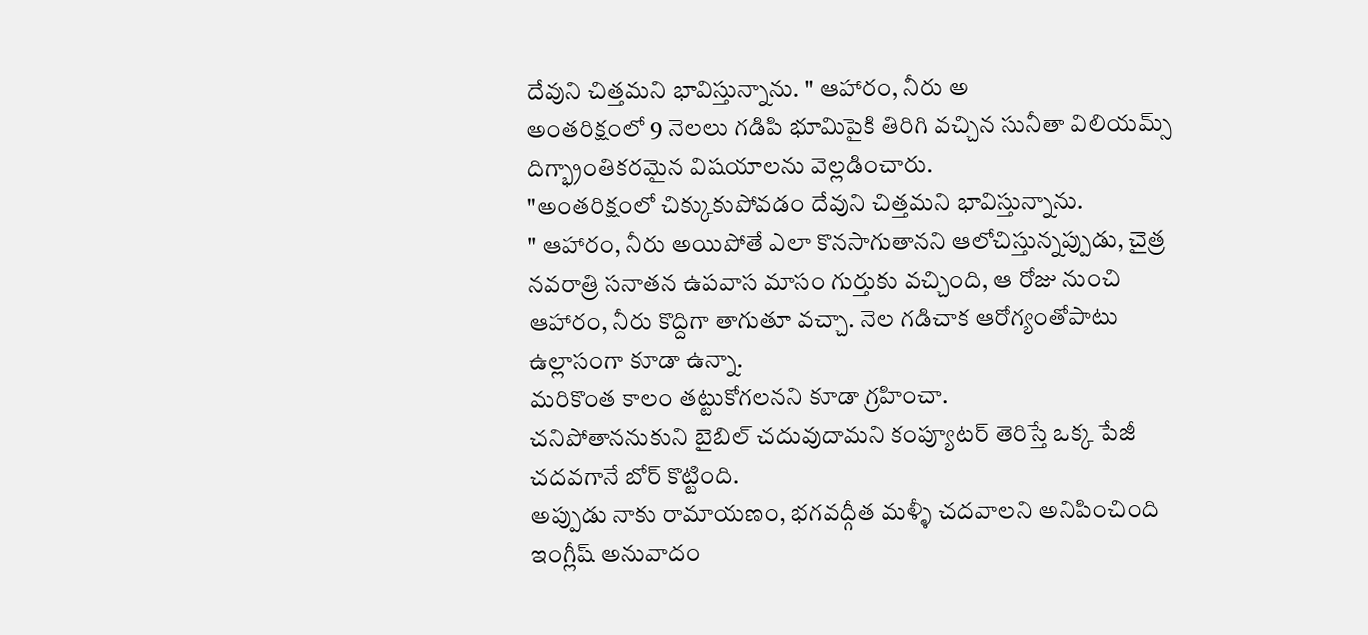దేవుని చిత్తమని భావిస్తున్నాను. " ఆహారం, నీరు అ
అంతరిక్షంలో 9 నెలలు గడిపి భూమిపైకి తిరిగి వచ్చిన సునీతా విలియమ్స్ దిగ్భ్రాంతికరమైన విషయాలను వెల్లడించారు.
"అంతరిక్షంలో చిక్కుకుపోవడం దేవుని చిత్తమని భావిస్తున్నాను.
" ఆహారం, నీరు అయిపోతే ఎలా కొనసాగుతానని ఆలోచిస్తున్నప్పుడు, చైత్ర నవరాత్రి సనాతన ఉపవాస మాసం గుర్తుకు వచ్చింది, ఆ రోజు నుంచి ఆహారం, నీరు కొద్దిగా తాగుతూ వచ్చా. నెల గడిచాక ఆరోగ్యంతోపాటు ఉల్లాసంగా కూడా ఉన్నా.
మరికొంత కాలం తట్టుకోగలనని కూడా గ్రహించా.
చనిపోతాననుకుని బైబిల్ చదువుదామని కంప్యూటర్ తెరిస్తే ఒక్క పేజీ చదవగానే బోర్ కొట్టింది.
అప్పుడు నాకు రామాయణం, భగవద్గీత మళ్ళీ చదవాలని అనిపించింది ఇంగ్లీష్ అనువాదం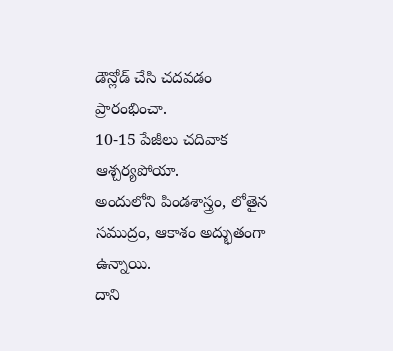డౌన్లోడ్ చేసి చదవడం ప్రారంభించా.
10-15 పేజీలు చదివాక ఆశ్చర్యపోయా.
అందులోని పిండశాస్త్రం, లోతైన సముద్రం, ఆకాశం అద్భుతంగా ఉన్నాయి.
దాని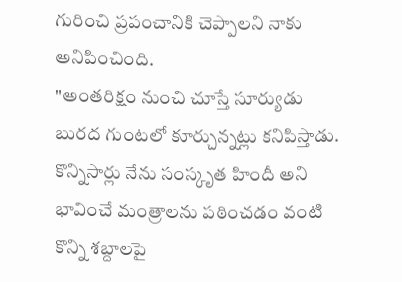గురించి ప్రపంచానికి చెప్పాలని నాకు అనిపించింది.
"అంతరిక్షం నుంచి చూస్తే సూర్యుడు బురద గుంటలో కూర్చున్నట్లు కనిపిస్తాడు.
కొన్నిసార్లు నేను సంస్కృత హిందీ అని భావించే మంత్రాలను పఠించడం వంటి కొన్ని శబ్దాలపై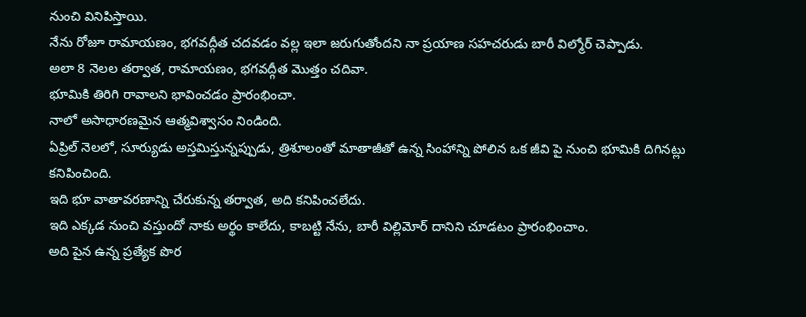నుంచి వినిపిస్తాయి.
నేను రోజూ రామాయణం, భగవద్గీత చదవడం వల్ల ఇలా జరుగుతోందని నా ప్రయాణ సహచరుడు బారీ విల్మోర్ చెప్పాడు.
అలా 8 నెలల తర్వాత, రామాయణం, భగవద్గీత మొత్తం చదివా.
భూమికి తిరిగి రావాలని భావించడం ప్రారంభించా.
నాలో అసాధారణమైన ఆత్మవిశ్వాసం నిండింది.
ఏప్రిల్ నెలలో, సూర్యుడు అస్తమిస్తున్నప్పుడు, త్రిశూలంతో మాతాజీతో ఉన్న సింహాన్ని పోలిన ఒక జీవి పై నుంచి భూమికి దిగినట్లు కనిపించింది.
ఇది భూ వాతావరణాన్ని చేరుకున్న తర్వాత, అది కనిపించలేదు.
ఇది ఎక్కడ నుంచి వస్తుందో నాకు అర్థం కాలేదు, కాబట్టి నేను, బారీ విల్లిమోర్ దానిని చూడటం ప్రారంభించాం.
అది పైన ఉన్న ప్రత్యేక పొర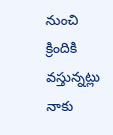నుంచి క్రిందికి వస్తున్నట్లు నాకు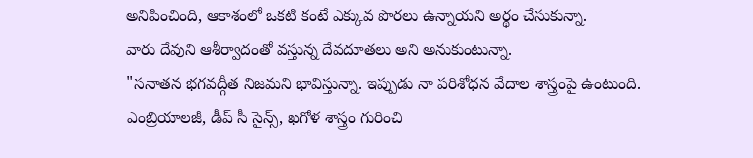అనిపించింది, ఆకాశంలో ఒకటి కంటే ఎక్కువ పొరలు ఉన్నాయని అర్థం చేసుకున్నా.
వారు దేవుని ఆశీర్వాదంతో వస్తున్న దేవదూతలు అని అనుకుంటున్నా.
"సనాతన భగవద్గీత నిజమని భావిస్తున్నా. ఇప్పుడు నా పరిశోధన వేదాల శాస్త్రంపై ఉంటుంది.
ఎంబ్రియాలజీ, డీప్ సీ సైన్స్, ఖగోళ శాస్త్రం గురించి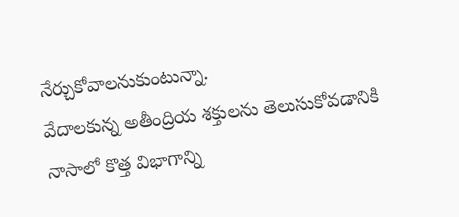నేర్చుకోవాలనుకుంటున్నా.
వేదాలకున్న అతీంద్రియ శక్తులను తెలుసుకోవడానికి నాసాలో కొత్త విభాగాన్ని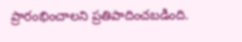ప్రారంభించాలని ప్రతిపాదించబడింది.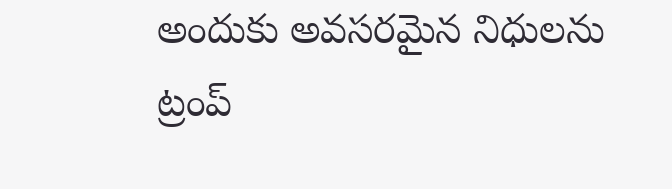అందుకు అవసరమైన నిధులను ట్రంప్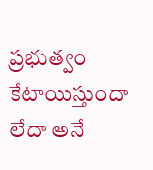ప్రభుత్వం కేటాయిస్తుందా లేదా అనే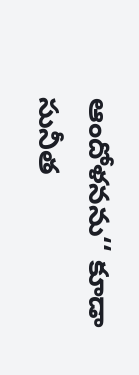ఆందోళనను‘‘ కూడా సునీత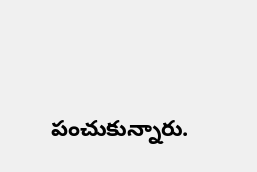పంచుకున్నారు.